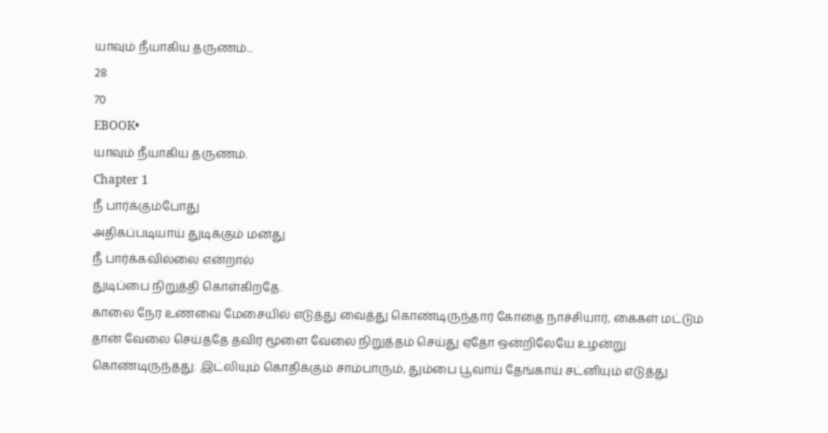யாவும் நீயாகிய தருணம்...
28
70
EBOOK•
யாவும் நீயாகிய தருணம்.
Chapter 1
நீ பார்க்கும்போது
அதிகப்படியாய் துடிக்கும் மனது
நீ பார்க்கவில்லை என்றால்
துடிப்பை நிறுத்தி கொள்கிறதே.
காலை நேர உணவை மேசையில் எடுத்து வைத்து கொண்டிருந்தார் கோதை நாச்சியார், கைகள் மட்டும் தான் வேலை செய்ததே தவிர மூளை வேலை நிறுத்தம் செய்து ஏதோ ஒன்றிலேயே உழன்று கொண்டிருந்தது. இட்லியும் கொதிக்கும் சாம்பாரும், தும்பை பூவாய் தேங்காய் சட்னியும் எடுத்து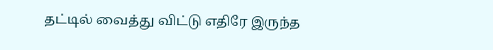தட்டில் வைத்து விட்டு எதிரே இருந்த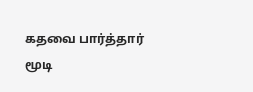கதவை பார்த்தார் மூடி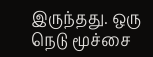இருந்தது. ஒரு நெடு மூச்சை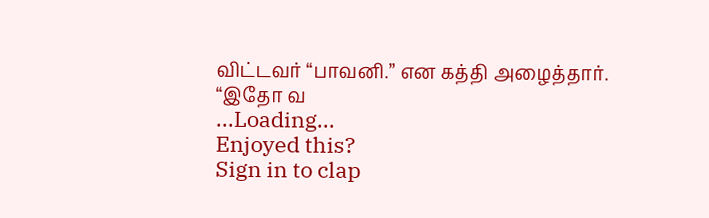விட்டவர் “பாவனி.” என கத்தி அழைத்தார்.
“இதோ வ
...Loading...
Enjoyed this?
Sign in to clap